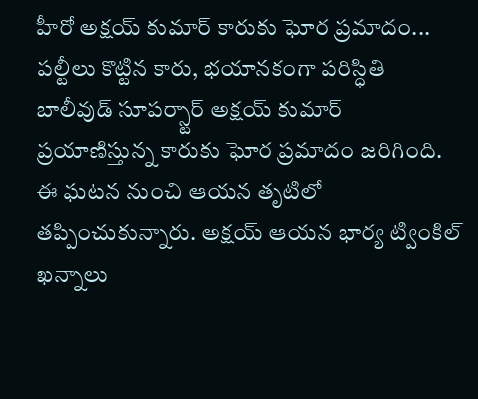హీరో అక్షయ్ కుమార్ కారుకు ఘోర ప్రమాదం... పల్టీలు కొట్టిన కారు, భయానకంగా పరిస్ధితి
బాలీవుడ్ సూపర్స్టార్ అక్షయ్ కుమార్ ప్రయాణిస్తున్న కారుకు ఘోర ప్రమాదం జరిగింది. ఈ ఘటన నుంచి ఆయన తృటిలో తప్పించుకున్నారు. అక్షయ్ ఆయన భార్య ట్వింకిల్ ఖన్నాలు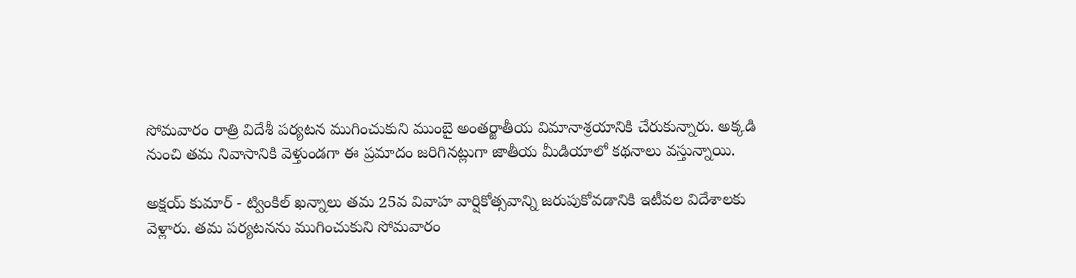సోమవారం రాత్రి విదేశీ పర్యటన ముగించుకుని ముంబై అంతర్జాతీయ విమానాశ్రయానికి చేరుకున్నారు. అక్కడి నుంచి తమ నివాసానికి వెళ్తుండగా ఈ ప్రమాదం జరిగినట్లుగా జాతీయ మీడియాలో కథనాలు వస్తున్నాయి.

అక్షయ్ కుమార్ - ట్వింకిల్ ఖన్నాలు తమ 25వ వివాహ వార్షికోత్సవాన్ని జరుపుకోవడానికి ఇటీవల విదేశాలకు వెళ్లారు. తమ పర్యటనను ముగించుకుని సోమవారం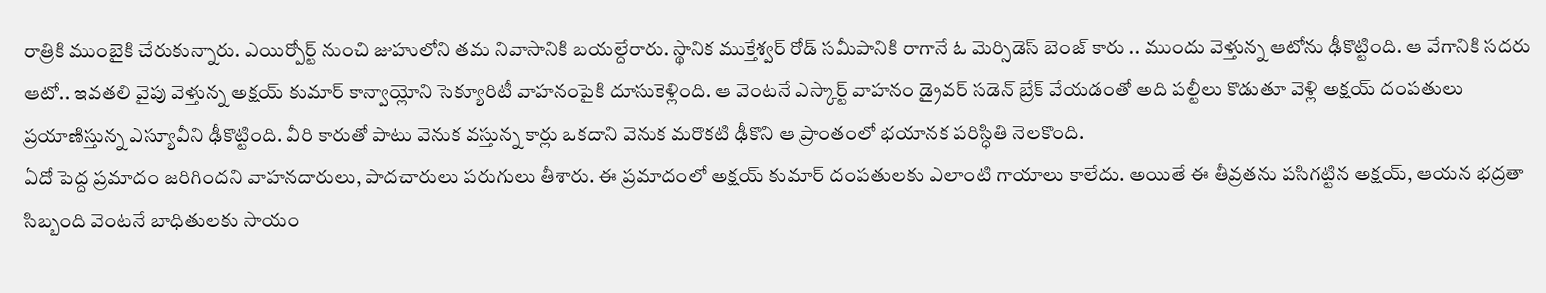రాత్రికి ముంబైకి చేరుకున్నారు. ఎయిర్పోర్ట్ నుంచి జుహులోని తమ నివాసానికి బయల్దేరారు. స్థానిక ముక్తేశ్వర్ రోడ్ సమీపానికి రాగానే ఓ మెర్సిడెస్ బెంజ్ కారు .. ముందు వెళ్తున్న ఆటోను ఢీకొట్టింది. ఆ వేగానికి సదరు ఆటో.. ఇవతలి వైపు వెళ్తున్న అక్షయ్ కుమార్ కాన్వాయ్లోని సెక్యూరిటీ వాహనంపైకి దూసుకెళ్లింది. ఆ వెంటనే ఎస్కార్ట్ వాహనం డ్రైవర్ సడెన్ బ్రేక్ వేయడంతో అది పల్టీలు కొడుతూ వెళ్లి అక్షయ్ దంపతులు ప్రయాణిస్తున్న ఎస్యూవీని ఢీకొట్టింది. వీరి కారుతో పాటు వెనుక వస్తున్న కార్లు ఒకదాని వెనుక మరొకటి ఢీకొని ఆ ప్రాంతంలో భయానక పరిస్ధితి నెలకొంది.
ఏదో పెద్ద ప్రమాదం జరిగిందని వాహనదారులు, పాదచారులు పరుగులు తీశారు. ఈ ప్రమాదంలో అక్షయ్ కుమార్ దంపతులకు ఎలాంటి గాయాలు కాలేదు. అయితే ఈ తీవ్రతను పసిగట్టిన అక్షయ్, ఆయన భద్రతా సిబ్బంది వెంటనే బాధితులకు సాయం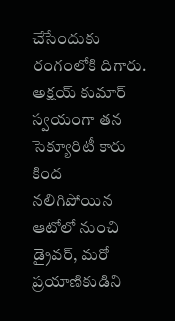చేసేందుకు రంగంలోకి దిగారు. అక్షయ్ కుమార్ స్వయంగా తన సెక్యూరిటీ కారు కింద నలిగిపోయిన ఆటోలో నుంచి డ్రైవర్, మరో ప్రయాణికుడిని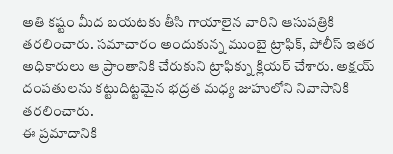అతి కష్టం మీద బయటకు తీసి గాయాలైన వారిని ఆసుపత్రికి తరలించారు. సమాచారం అందుకున్న ముంబై ట్రాఫిక్, పోలీస్ ఇతర అధికారులు ఆ ప్రాంతానికి చేరుకుని ట్రాఫిక్ను క్లియర్ చేశారు. అక్షయ్ దంపతులను కట్టుదిట్టమైన భద్రత మధ్య జుహులోని నివాసానికి తరలించారు.
ఈ ప్రమాదానికి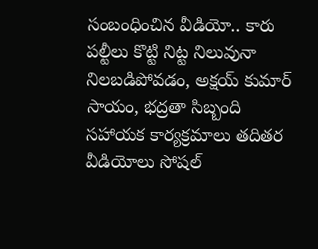సంబంధించిన వీడియో.. కారు పల్టీలు కొట్టి నిట్ట నిలువునా నిలబడిపోవడం, అక్షయ్ కుమార్ సాయం, భద్రతా సిబ్బంది సహాయక కార్యక్రమాలు తదితర వీడియోలు సోషల్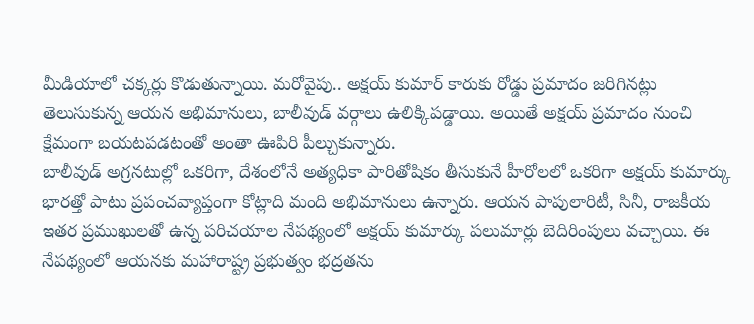మీడియాలో చక్కర్లు కొడుతున్నాయి. మరోవైపు.. అక్షయ్ కుమార్ కారుకు రోడ్డు ప్రమాదం జరిగినట్లు తెలుసుకున్న ఆయన అభిమానులు, బాలీవుడ్ వర్గాలు ఉలిక్కిపడ్డాయి. అయితే అక్షయ్ ప్రమాదం నుంచి క్షేమంగా బయటపడటంతో అంతా ఊపిరి పీల్చుకున్నారు.
బాలీవుడ్ అగ్రనటుల్లో ఒకరిగా, దేశంలోనే అత్యధికా పారితోషికం తీసుకునే హీరోలలో ఒకరిగా అక్షయ్ కుమార్కు భారత్తో పాటు ప్రపంచవ్యాప్తంగా కోట్లాది మంది అభిమానులు ఉన్నారు. ఆయన పాపులారిటీ, సినీ, రాజకీయ ఇతర ప్రముఖులతో ఉన్న పరిచయాల నేపథ్యంలో అక్షయ్ కుమార్కు పలుమార్లు బెదిరింపులు వచ్చాయి. ఈ నేపథ్యంలో ఆయనకు మహారాష్ట్ర ప్రభుత్వం భద్రతను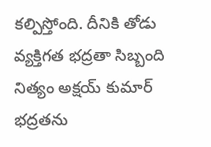కల్పిస్తోంది. దీనికి తోడు వ్యక్తిగత భద్రతా సిబ్బంది నిత్యం అక్షయ్ కుమార్ భద్రతను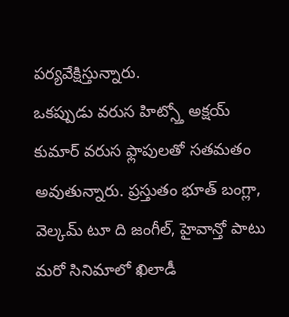పర్యవేక్షిస్తున్నారు.
ఒకప్పుడు వరుస హిట్స్తో అక్షయ్ కుమార్ వరుస ఫ్లాపులతో సతమతం అవుతున్నారు. ప్రస్తుతం భూత్ బంగ్లా, వెల్కమ్ టూ ది జంగీల్, హైవాన్తో పాటు మరో సినిమాలో ఖిలాడీ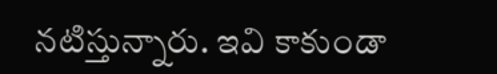నటిస్తున్నారు. ఇవి కాకుండా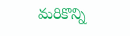మరికొన్ని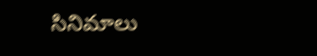సినిమాలు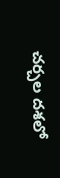చర్చల దశలో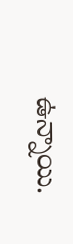ఉన్నాయి.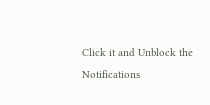Click it and Unblock the Notifications